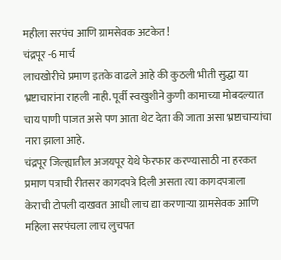महीला सरपंच आणि ग्रामसेवक अटकेत!
चंद्रपूर -6 मार्च
लाचखोरीचे प्रमाण इतके वाढले आहे की कुठली भीती सुद्धा या भ्रष्टाचारांना राहली नाही. पूर्वी स्वखुशीने कुणी कामाच्या मोबदल्यात चाय पाणी पाजत असे पण आता थेट देता की जाता असा भ्रष्टाचाऱ्यांचा नारा झाला आहे.
चंद्रपूर जिल्ह्यातील अजयपूर येथे फेरफार करण्यासाठी ना हरकत प्रमाण पत्राची रीतसर कागदपत्रे दिली असता त्या कागदपत्राला केराची टोपली दाखवत आधी लाच द्या करणाऱ्या ग्रामसेवक आणि महिला सरपंचला लाच लुचपत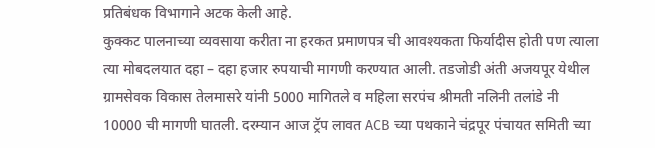प्रतिबंधक विभागाने अटक केली आहे.
कुक्कट पालनाच्या व्यवसाया करीता ना हरकत प्रमाणपत्र ची आवश्यकता फिर्यादीस होती पण त्याला त्या मोबदलयात दहा – दहा हजार रुपयाची मागणी करण्यात आली. तडजोडी अंती अजयपूर येथील ग्रामसेवक विकास तेलमासरे यांनी 5000 मागितले व महिला सरपंच श्रीमती नलिनी तलांडे नी 10000 ची मागणी घातली. दरम्यान आज ट्रॅप लावत ACB च्या पथकाने चंद्रपूर पंचायत समिती च्या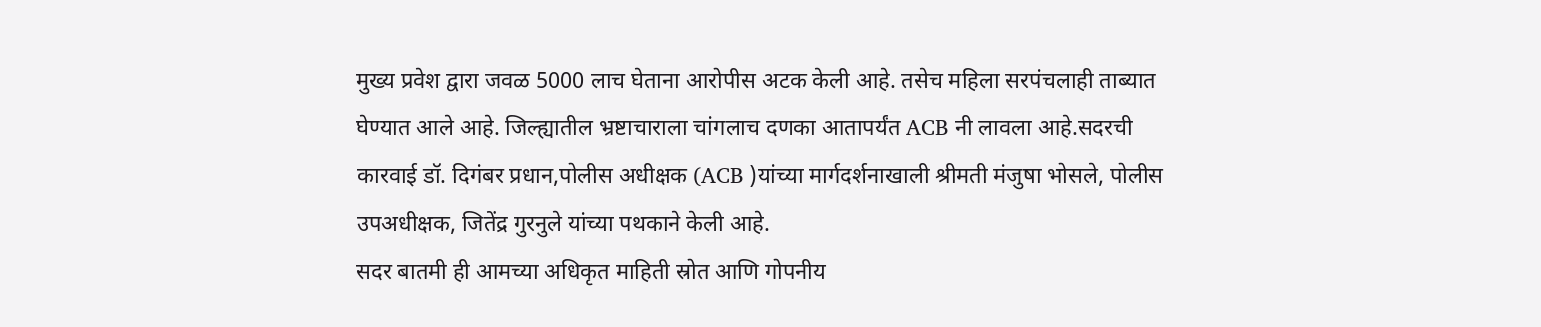मुख्य प्रवेश द्वारा जवळ 5000 लाच घेताना आरोपीस अटक केली आहे. तसेच महिला सरपंचलाही ताब्यात घेण्यात आले आहे. जिल्ह्यातील भ्रष्टाचाराला चांगलाच दणका आतापर्यंत ACB नी लावला आहे.सदरची कारवाई डॉ. दिगंबर प्रधान,पोलीस अधीक्षक (ACB )यांच्या मार्गदर्शनाखाली श्रीमती मंजुषा भोसले, पोलीस उपअधीक्षक, जितेंद्र गुरनुले यांच्या पथकाने केली आहे.
सदर बातमी ही आमच्या अधिकृत माहिती स्रोत आणि गोपनीय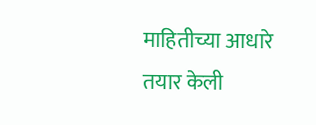माहितीच्या आधारे तयार केली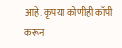आहे. कृपया कोणीही कॉपी करून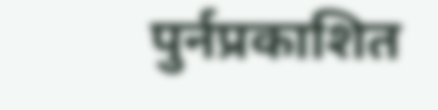पुर्नप्रकाशित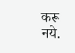करू नये.